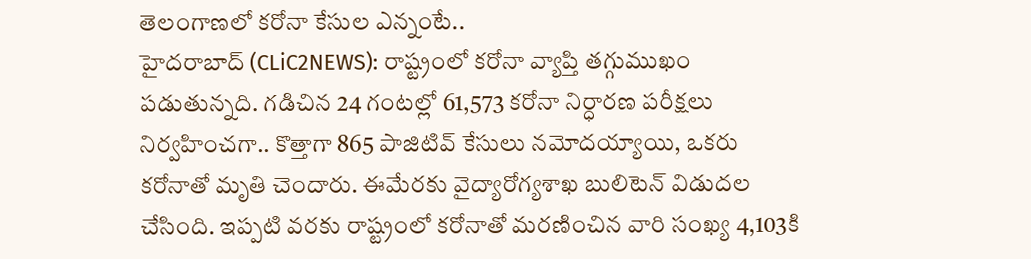తెలంగాణలో కరోనా కేసుల ఎన్నంటే..
హైదరాబాద్ (CLiC2NEWS): రాష్ట్రంలో కరోనా వ్యాప్తి తగ్గుముఖం పడుతున్నది. గడిచిన 24 గంటల్లో 61,573 కరోనా నిర్ధారణ పరీక్షలు నిర్వహించగా.. కొత్తాగా 865 పాజిటివ్ కేసులు నమోదయ్యాయి, ఒకరు కరోనాతో మృతి చెందారు. ఈమేరకు వైద్యారోగ్యశాఖ బులిటెన్ విడుదల చేసింది. ఇప్పటి వరకు రాష్ట్రంలో కరోనాతో మరణించిన వారి సంఖ్య 4,103కి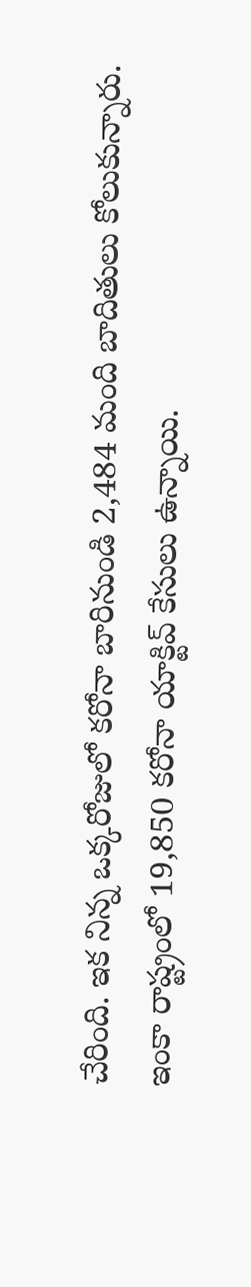చేరింది. ఇక నిన్న ఒక్కరోజులో కరోనా బారినుండి 2,484 మంది బాదితులు కోలుకున్నారు. ఇంకా రాష్ట్రంలో 19,850 కరోనా యాక్టివ్ కేసులు ఉన్నాయి.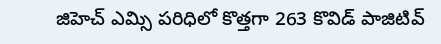జిహెచ్ ఎమ్సి పరిధిలో కొత్తగా 263 కొవిడ్ పాజిటివ్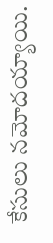కేసులు నమోదయ్యాయి.